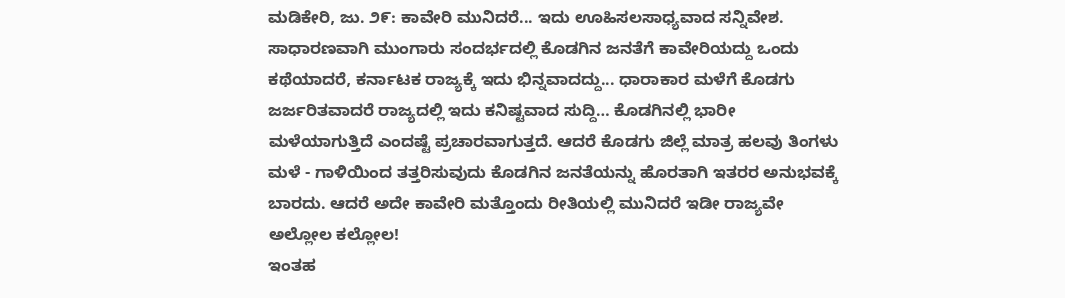ಮಡಿಕೇರಿ, ಜು. ೨೯: ಕಾವೇರಿ ಮುನಿದರೆ... ಇದು ಊಹಿಸಲಸಾಧ್ಯವಾದ ಸನ್ನಿವೇಶ. ಸಾಧಾರಣವಾಗಿ ಮುಂಗಾರು ಸಂದರ್ಭದಲ್ಲಿ ಕೊಡಗಿನ ಜನತೆಗೆ ಕಾವೇರಿಯದ್ದು ಒಂದು ಕಥೆಯಾದರೆ, ಕರ್ನಾಟಕ ರಾಜ್ಯಕ್ಕೆ ಇದು ಭಿನ್ನವಾದದ್ದು... ಧಾರಾಕಾರ ಮಳೆಗೆ ಕೊಡಗು ಜರ್ಜರಿತವಾದರೆ ರಾಜ್ಯದಲ್ಲಿ ಇದು ಕನಿಷ್ಟವಾದ ಸುದ್ದಿ… ಕೊಡಗಿನಲ್ಲಿ ಭಾರೀ ಮಳೆಯಾಗುತ್ತಿದೆ ಎಂದಷ್ಟೆ ಪ್ರಚಾರವಾಗುತ್ತದೆ. ಆದರೆ ಕೊಡಗು ಜಿಲ್ಲೆ ಮಾತ್ರ ಹಲವು ತಿಂಗಳು ಮಳೆ - ಗಾಳಿಯಿಂದ ತತ್ತರಿಸುವುದು ಕೊಡಗಿನ ಜನತೆಯನ್ನು ಹೊರತಾಗಿ ಇತರರ ಅನುಭವಕ್ಕೆ ಬಾರದು. ಆದರೆ ಅದೇ ಕಾವೇರಿ ಮತ್ತೊಂದು ರೀತಿಯಲ್ಲಿ ಮುನಿದರೆ ಇಡೀ ರಾಜ್ಯವೇ ಅಲ್ಲೋಲ ಕಲ್ಲೋಲ!
ಇಂತಹ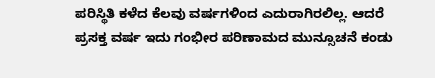ಪರಿಸ್ಥಿತಿ ಕಳೆದ ಕೆಲವು ವರ್ಷಗಳಿಂದ ಎದುರಾಗಿರಲಿಲ್ಲ. ಆದರೆ ಪ್ರಸಕ್ತ ವರ್ಷ ಇದು ಗಂಭೀರ ಪರಿಣಾಮದ ಮುನ್ಸೂಚನೆ ಕಂಡು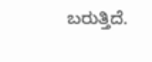ಬರುತ್ತಿದೆ.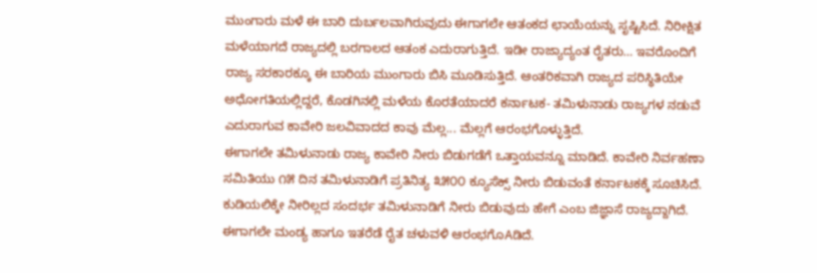ಮುಂಗಾರು ಮಳೆ ಈ ಬಾರಿ ದುರ್ಬಲವಾಗಿರುವುದು ಈಗಾಗಲೇ ಆತಂಕದ ಛಾಯೆಯನ್ನು ಸೃಷ್ಟಿಸಿದೆ. ನಿರೀಕ್ಷಿತ ಮಳೆಯಾಗದೆ ರಾಜ್ಯದಲ್ಲಿ ಬರಗಾಲದ ಆತಂಕ ಎದುರಾಗುತ್ತಿದೆ. ಇಡೀ ರಾಜ್ಯಾದ್ಯಂತ ರೈತರು… ಇವರೊಂದಿಗೆ ರಾಜ್ಯ ಸರಕಾರಕ್ಕೂ ಈ ಬಾರಿಯ ಮುಂಗಾರು ಬಿಸಿ ಮೂಡಿಸುತ್ತಿದೆ. ಆಂತರಿಕವಾಗಿ ರಾಜ್ಯದ ಪರಿಸ್ಥಿತಿಯೇ ಅಧೋಗತಿಯಲ್ಲಿದ್ದರೆ, ಕೊಡಗಿನಲ್ಲಿ ಮಳೆಯ ಕೊರತೆಯಾದರೆ ಕರ್ನಾಟಕ- ತಮಿಳುನಾಡು ರಾಜ್ಯಗಳ ನಡುವೆ ಎದುರಾಗುವ ಕಾವೇರಿ ಜಲವಿವಾದದ ಕಾವು ಮೆಲ್ಲ... ಮೆಲ್ಲಗೆ ಆರಂಭಗೊಳ್ಳುತ್ತಿದೆ.
ಈಗಾಗಲೇ ತಮಿಳುನಾಡು ರಾಜ್ಯ ಕಾವೇರಿ ನೀರು ಬಿಡುಗಡೆಗೆ ಒತ್ತಾಯವನ್ನೂ ಮಾಡಿದೆ. ಕಾವೇರಿ ನಿರ್ವಹಣಾ ಸಮಿತಿಯು ೧೫ ದಿನ ತಮಿಳುನಾಡಿಗೆ ಪ್ರತಿನಿತ್ಯ ೩೫೦೦ ಕ್ಯೂಸೆಕ್ಸ್ ನೀರು ಬಿಡುವಂತೆ ಕರ್ನಾಟಕಕ್ಕೆ ಸೂಚಿಸಿದೆ. ಕುಡಿಯಲಿಕ್ಕೇ ನೀರಿಲ್ಲದ ಸಂದರ್ಭ ತಮಿಳುನಾಡಿಗೆ ನೀರು ಬಿಡುವುದು ಹೇಗೆ ಎಂಬ ಜಿಜ್ಞಾಸೆ ರಾಜ್ಯದ್ದಾಗಿದೆ. ಈಗಾಗಲೇ ಮಂಡ್ಯ ಹಾಗೂ ಇತರೆಡೆ ರೈತ ಚಳುವಳಿ ಆರಂಭಗೊAಡಿದೆ.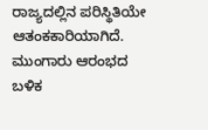ರಾಜ್ಯದಲ್ಲಿನ ಪರಿಸ್ಥಿತಿಯೇ ಆತಂಕಕಾರಿಯಾಗಿದೆ. ಮುಂಗಾರು ಆರಂಭದ ಬಳಿಕ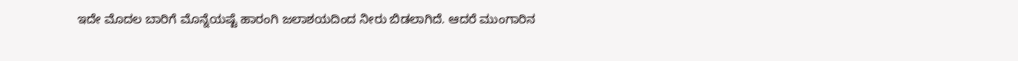ಇದೇ ಮೊದಲ ಬಾರಿಗೆ ಮೊನ್ನೆಯಷ್ಟೆ ಹಾರಂಗಿ ಜಲಾಶಯದಿಂದ ನೀರು ಬಿಡಲಾಗಿದೆ. ಆದರೆ ಮುಂಗಾರಿನ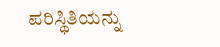ಪರಿಸ್ಥಿತಿಯನ್ನು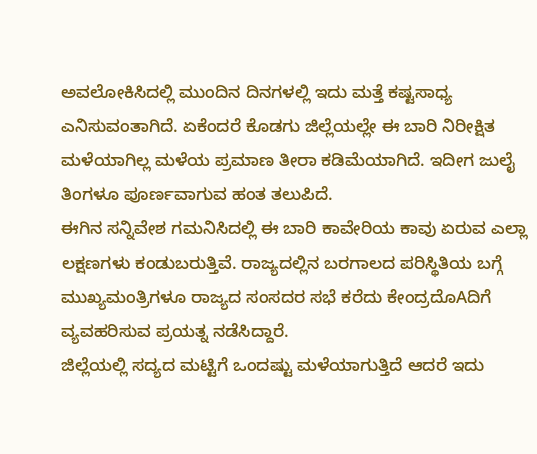ಅವಲೋಕಿಸಿದಲ್ಲಿ ಮುಂದಿನ ದಿನಗಳಲ್ಲಿ ಇದು ಮತ್ತೆ ಕಷ್ಟಸಾಧ್ಯ ಎನಿಸುವಂತಾಗಿದೆ. ಏಕೆಂದರೆ ಕೊಡಗು ಜಿಲ್ಲೆಯಲ್ಲೇ ಈ ಬಾರಿ ನಿರೀಕ್ಷಿತ ಮಳೆಯಾಗಿಲ್ಲ ಮಳೆಯ ಪ್ರಮಾಣ ತೀರಾ ಕಡಿಮೆಯಾಗಿದೆ. ಇದೀಗ ಜುಲೈ ತಿಂಗಳೂ ಪೂರ್ಣವಾಗುವ ಹಂತ ತಲುಪಿದೆ.
ಈಗಿನ ಸನ್ನಿವೇಶ ಗಮನಿಸಿದಲ್ಲಿ ಈ ಬಾರಿ ಕಾವೇರಿಯ ಕಾವು ಏರುವ ಎಲ್ಲಾ ಲಕ್ಷಣಗಳು ಕಂಡುಬರುತ್ತಿವೆ. ರಾಜ್ಯದಲ್ಲಿನ ಬರಗಾಲದ ಪರಿಸ್ಥಿತಿಯ ಬಗ್ಗೆ ಮುಖ್ಯಮಂತ್ರಿಗಳೂ ರಾಜ್ಯದ ಸಂಸದರ ಸಭೆ ಕರೆದು ಕೇಂದ್ರದೊAದಿಗೆ ವ್ಯವಹರಿಸುವ ಪ್ರಯತ್ನ ನಡೆಸಿದ್ದಾರೆ.
ಜಿಲ್ಲೆಯಲ್ಲಿ ಸದ್ಯದ ಮಟ್ಟಿಗೆ ಒಂದಷ್ಟು ಮಳೆಯಾಗುತ್ತಿದೆ ಆದರೆ ಇದು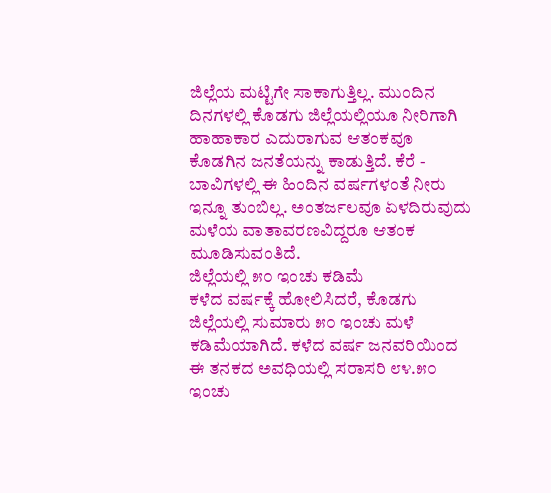ಜಿಲ್ಲೆಯ ಮಟ್ಟಿಗೇ ಸಾಕಾಗುತ್ತಿಲ್ಲ. ಮುಂದಿನ ದಿನಗಳಲ್ಲಿ ಕೊಡಗು ಜಿಲ್ಲೆಯಲ್ಲಿಯೂ ನೀರಿಗಾಗಿ ಹಾಹಾಕಾರ ಎದುರಾಗುವ ಆತಂಕವೂ ಕೊಡಗಿನ ಜನತೆಯನ್ನು ಕಾಡುತ್ತಿದೆ. ಕೆರೆ - ಬಾವಿಗಳಲ್ಲಿ ಈ ಹಿಂದಿನ ವರ್ಷಗಳಂತೆ ನೀರು ಇನ್ನೂ ತುಂಬಿಲ್ಲ. ಅಂತರ್ಜಲವೂ ಏಳದಿರುವುದು ಮಳೆಯ ವಾತಾವರಣವಿದ್ದರೂ ಆತಂಕ ಮೂಡಿಸುವಂತಿದೆ.
ಜಿಲ್ಲೆಯಲ್ಲಿ ೫೦ ಇಂಚು ಕಡಿಮೆ
ಕಳೆದ ವರ್ಷಕ್ಕೆ ಹೋಲಿಸಿದರೆ, ಕೊಡಗು ಜಿಲ್ಲೆಯಲ್ಲಿ ಸುಮಾರು ೫೦ ಇಂಚು ಮಳೆ ಕಡಿಮೆಯಾಗಿದೆ. ಕಳೆದ ವರ್ಷ ಜನವರಿಯಿಂದ ಈ ತನಕದ ಅವಧಿಯಲ್ಲಿ ಸರಾಸರಿ ೮೪.೫೦ ಇಂಚು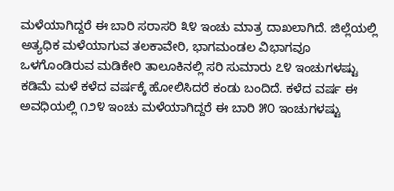ಮಳೆಯಾಗಿದ್ದರೆ ಈ ಬಾರಿ ಸರಾಸರಿ ೩೪ ಇಂಚು ಮಾತ್ರ ದಾಖಲಾಗಿದೆ. ಜಿಲ್ಲೆಯಲ್ಲಿ ಅತ್ಯಧಿಕ ಮಳೆಯಾಗುವ ತಲಕಾವೇರಿ, ಭಾಗಮಂಡಲ ವಿಭಾಗವೂ ಒಳಗೊಂಡಿರುವ ಮಡಿಕೇರಿ ತಾಲೂಕಿನಲ್ಲಿ ಸರಿ ಸುಮಾರು ೭೪ ಇಂಚುಗಳಷ್ಟು ಕಡಿಮೆ ಮಳೆ ಕಳೆದ ವರ್ಷಕ್ಕೆ ಹೋಲಿಸಿದರೆ ಕಂಡು ಬಂದಿದೆ. ಕಳೆದ ವರ್ಷ ಈ ಅವಧಿಯಲ್ಲಿ ೧೨೪ ಇಂಚು ಮಳೆಯಾಗಿದ್ದರೆ ಈ ಬಾರಿ ೫೦ ಇಂಚುಗಳಷ್ಟು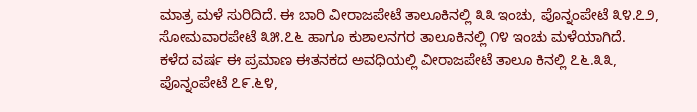ಮಾತ್ರ ಮಳೆ ಸುರಿದಿದೆ. ಈ ಬಾರಿ ವೀರಾಜಪೇಟೆ ತಾಲೂಕಿನಲ್ಲಿ ೩೩ ಇಂಚು, ಪೊನ್ನಂಪೇಟೆ ೩೪.೭೨, ಸೋಮವಾರಪೇಟೆ ೩೫.೭೬ ಹಾಗೂ ಕುಶಾಲನಗರ ತಾಲೂಕಿನಲ್ಲಿ ೧೪ ಇಂಚು ಮಳೆಯಾಗಿದೆ.
ಕಳೆದ ವರ್ಷ ಈ ಪ್ರಮಾಣ ಈತನಕದ ಅವಧಿಯಲ್ಲಿ ವೀರಾಜಪೇಟೆ ತಾಲೂ ಕಿನಲ್ಲಿ ೭೬.೩೩, ಪೊನ್ನಂಪೇಟೆ ೭೯.೬೪,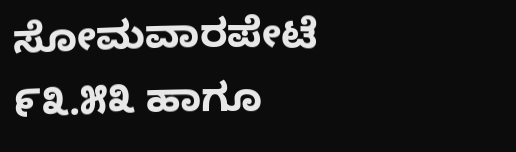ಸೋಮವಾರಪೇಟೆ ೯೩.೫೩ ಹಾಗೂ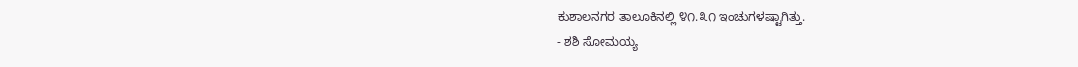ಕುಶಾಲನಗರ ತಾಲೂಕಿನಲ್ಲಿ ೪೧.೩೧ ಇಂಚುಗಳಷ್ಟಾಗಿತ್ತು.
- ಶಶಿ ಸೋಮಯ್ಯ